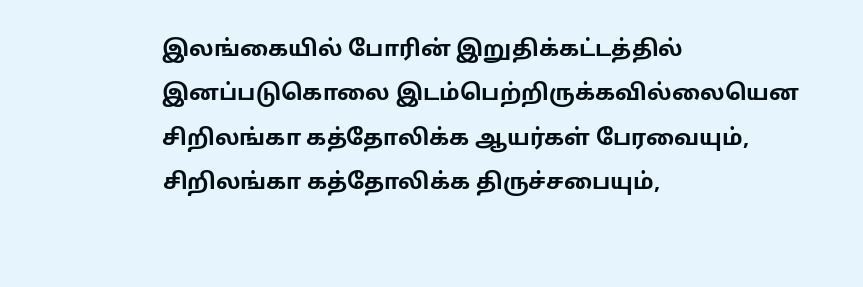இலங்கையில் போரின் இறுதிக்கட்டத்தில் இனப்படுகொலை இடம்பெற்றிருக்கவில்லையென சிறிலங்கா கத்தோலிக்க ஆயர்கள் பேரவையும், சிறிலங்கா கத்தோலிக்க திருச்சபையும்,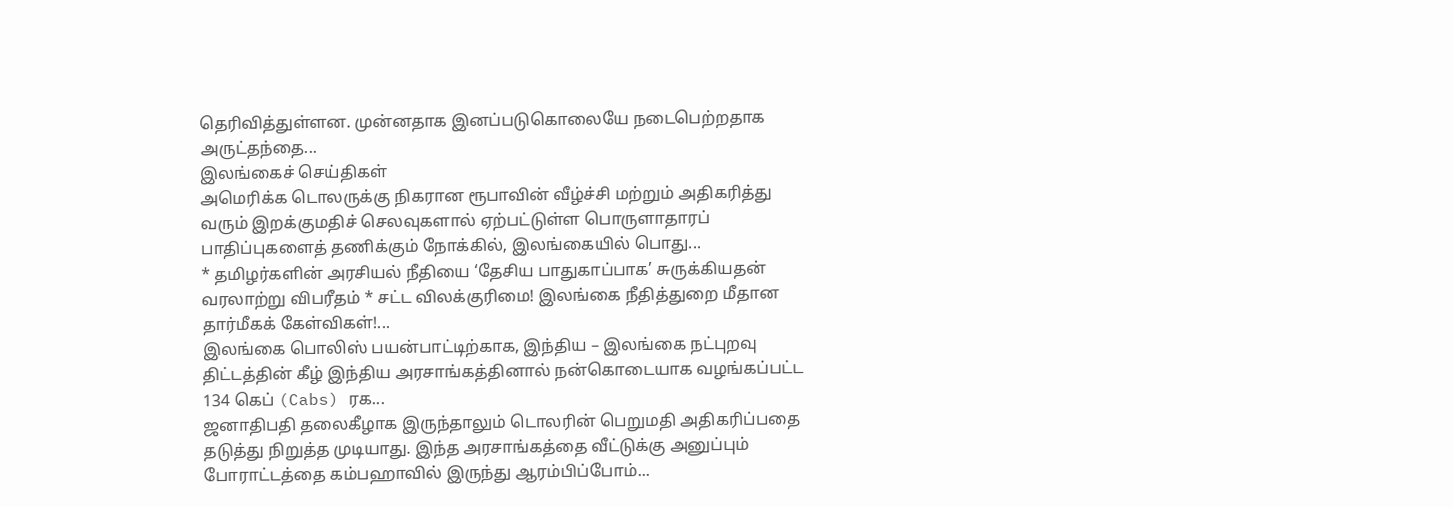தெரிவித்துள்ளன. முன்னதாக இனப்படுகொலையே நடைபெற்றதாக அருட்தந்தை...
இலங்கைச் செய்திகள்
அமெரிக்க டொலருக்கு நிகரான ரூபாவின் வீழ்ச்சி மற்றும் அதிகரித்து வரும் இறக்குமதிச் செலவுகளால் ஏற்பட்டுள்ள பொருளாதாரப் பாதிப்புகளைத் தணிக்கும் நோக்கில், இலங்கையில் பொது...
* தமிழர்களின் அரசியல் நீதியை ‘தேசிய பாதுகாப்பாக’ சுருக்கியதன் வரலாற்று விபரீதம் * சட்ட விலக்குரிமை! இலங்கை நீதித்துறை மீதான தார்மீகக் கேள்விகள்!...
இலங்கை பொலிஸ் பயன்பாட்டிற்காக, இந்திய – இலங்கை நட்புறவு திட்டத்தின் கீழ் இந்திய அரசாங்கத்தினால் நன்கொடையாக வழங்கப்பட்ட 134 கெப் (Cabs) ரக...
ஜனாதிபதி தலைகீழாக இருந்தாலும் டொலரின் பெறுமதி அதிகரிப்பதை தடுத்து நிறுத்த முடியாது. இந்த அரசாங்கத்தை வீட்டுக்கு அனுப்பும் போராட்டத்தை கம்பஹாவில் இருந்து ஆரம்பிப்போம்...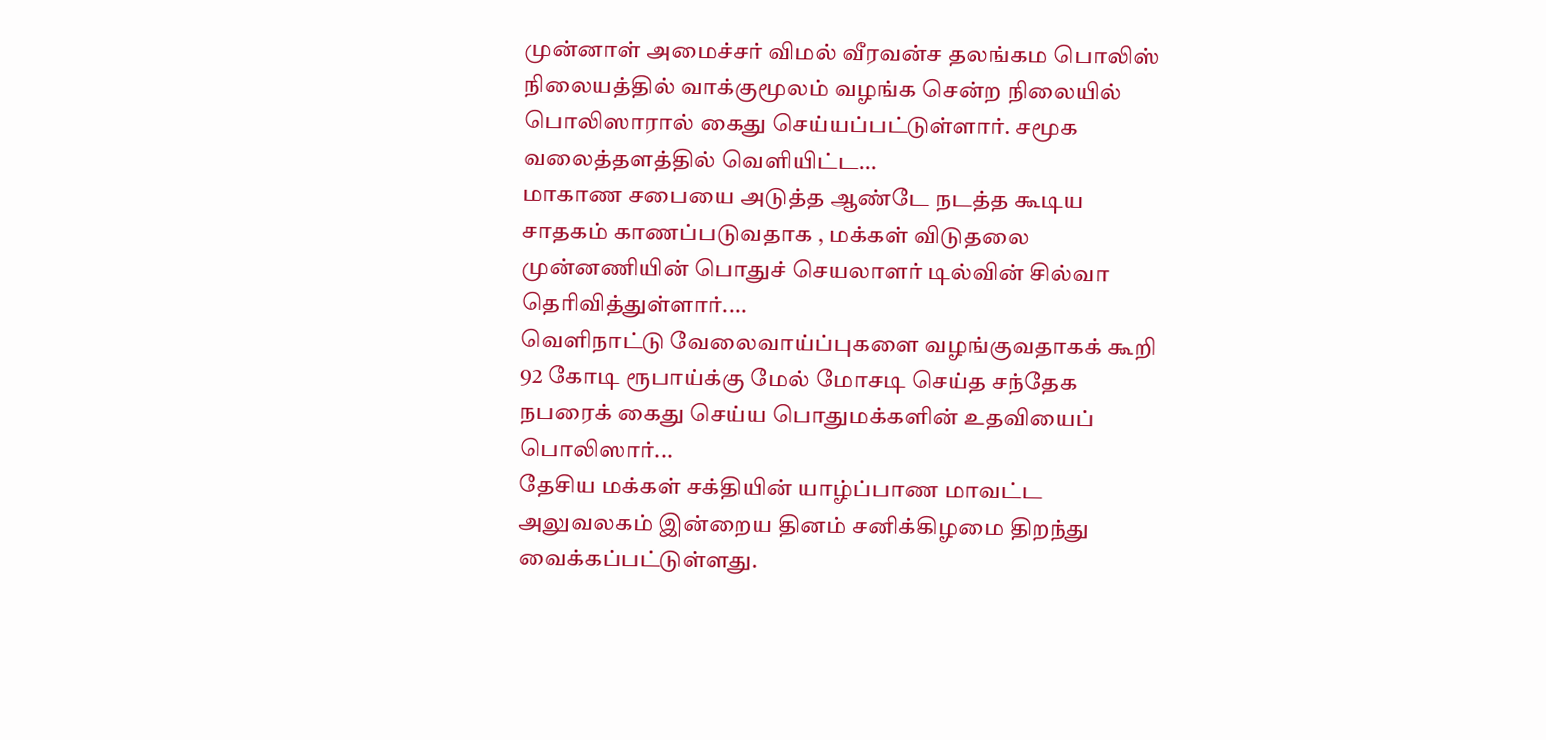முன்னாள் அமைச்சர் விமல் வீரவன்ச தலங்கம பொலிஸ் நிலையத்தில் வாக்குமூலம் வழங்க சென்ற நிலையில் பொலிஸாரால் கைது செய்யப்பட்டுள்ளார். சமூக வலைத்தளத்தில் வெளியிட்ட...
மாகாண சபையை அடுத்த ஆண்டே நடத்த கூடிய சாதகம் காணப்படுவதாக , மக்கள் விடுதலை முன்னணியின் பொதுச் செயலாளர் டில்வின் சில்வா தெரிவித்துள்ளார்....
வெளிநாட்டு வேலைவாய்ப்புகளை வழங்குவதாகக் கூறி 92 கோடி ரூபாய்க்கு மேல் மோசடி செய்த சந்தேக நபரைக் கைது செய்ய பொதுமக்களின் உதவியைப் பொலிஸார்...
தேசிய மக்கள் சக்தியின் யாழ்ப்பாண மாவட்ட அலுவலகம் இன்றைய தினம் சனிக்கிழமை திறந்து வைக்கப்பட்டுள்ளது.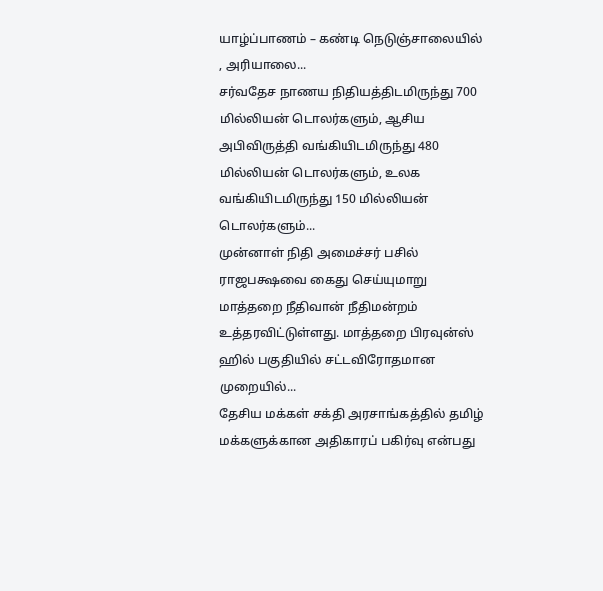யாழ்ப்பாணம் – கண்டி நெடுஞ்சாலையில் , அரியாலை...
சர்வதேச நாணய நிதியத்திடமிருந்து 700 மில்லியன் டொலர்களும், ஆசிய அபிவிருத்தி வங்கியிடமிருந்து 480 மில்லியன் டொலர்களும், உலக வங்கியிடமிருந்து 150 மில்லியன் டொலர்களும்...
முன்னாள் நிதி அமைச்சர் பசில் ராஜபக்ஷவை கைது செய்யுமாறு மாத்தறை நீதிவான் நீதிமன்றம் உத்தரவிட்டுள்ளது. மாத்தறை பிரவுன்ஸ் ஹில் பகுதியில் சட்டவிரோதமான முறையில்...
தேசிய மக்கள் சக்தி அரசாங்கத்தில் தமிழ் மக்களுக்கான அதிகாரப் பகிர்வு என்பது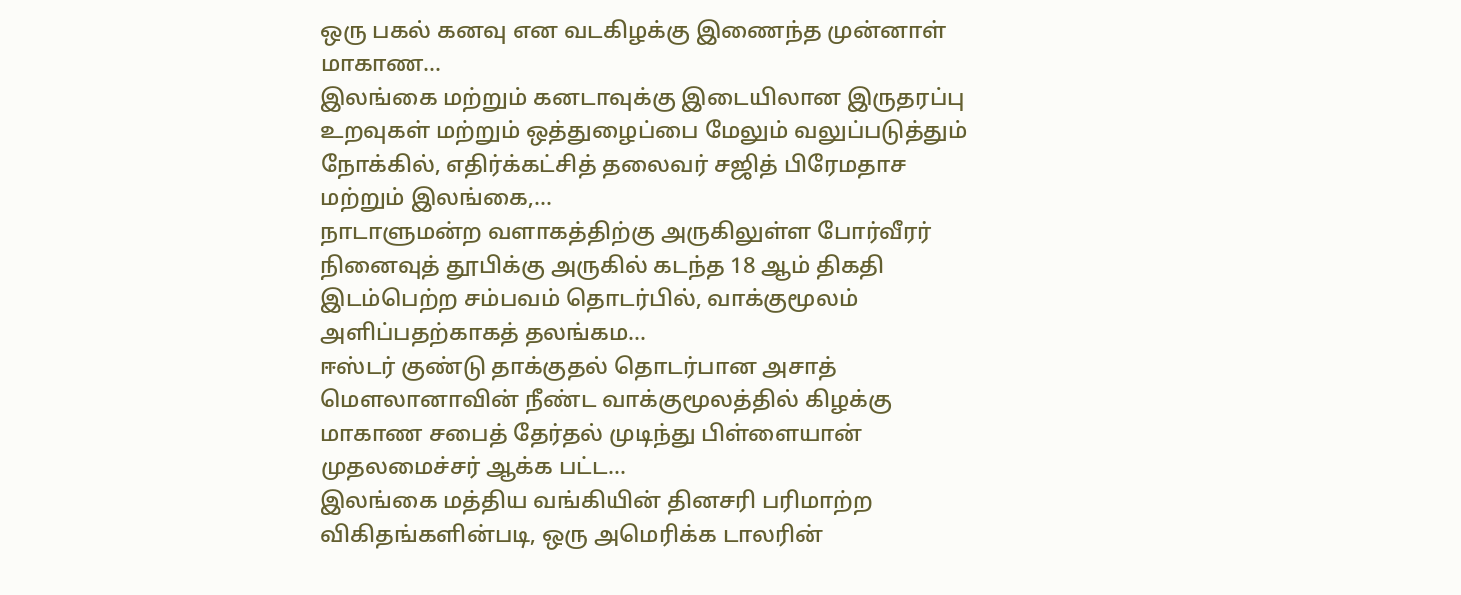ஒரு பகல் கனவு என வடகிழக்கு இணைந்த முன்னாள் மாகாண...
இலங்கை மற்றும் கனடாவுக்கு இடையிலான இருதரப்பு உறவுகள் மற்றும் ஒத்துழைப்பை மேலும் வலுப்படுத்தும் நோக்கில், எதிர்க்கட்சித் தலைவர் சஜித் பிரேமதாச மற்றும் இலங்கை,...
நாடாளுமன்ற வளாகத்திற்கு அருகிலுள்ள போர்வீரர் நினைவுத் தூபிக்கு அருகில் கடந்த 18 ஆம் திகதி இடம்பெற்ற சம்பவம் தொடர்பில், வாக்குமூலம் அளிப்பதற்காகத் தலங்கம...
ஈஸ்டர் குண்டு தாக்குதல் தொடர்பான அசாத் மௌலானாவின் நீண்ட வாக்குமூலத்தில் கிழக்கு மாகாண சபைத் தேர்தல் முடிந்து பிள்ளையான் முதலமைச்சர் ஆக்க பட்ட...
இலங்கை மத்திய வங்கியின் தினசரி பரிமாற்ற விகிதங்களின்படி, ஒரு அமெரிக்க டாலரின்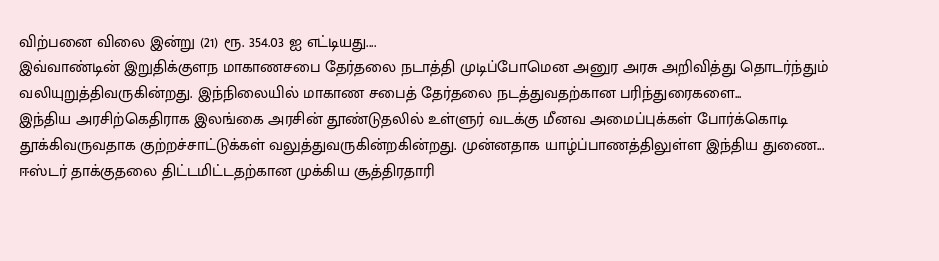விற்பனை விலை இன்று (21) ரூ. 354.03 ஐ எட்டியது....
இவ்வாண்டின் இறுதிக்குளந மாகாணசபை தேர்தலை நடாத்தி முடிப்போமென அனுர அரசு அறிவித்து தொடர்ந்தும் வலியுறுத்திவருகின்றது. இந்நிலையில் மாகாண சபைத் தேர்தலை நடத்துவதற்கான பரிந்துரைகளை...
இந்திய அரசிற்கெதிராக இலங்கை அரசின் தூண்டுதலில் உள்ளுர் வடக்கு மீனவ அமைப்புக்கள் போர்க்கொடி தூக்கிவருவதாக குற்றச்சாட்டுக்கள் வலுத்துவருகின்றகின்றது. முன்னதாக யாழ்ப்பாணத்திலுள்ள இந்திய துணை...
ஈஸ்டர் தாக்குதலை திட்டமிட்டதற்கான முக்கிய சூத்திரதாரி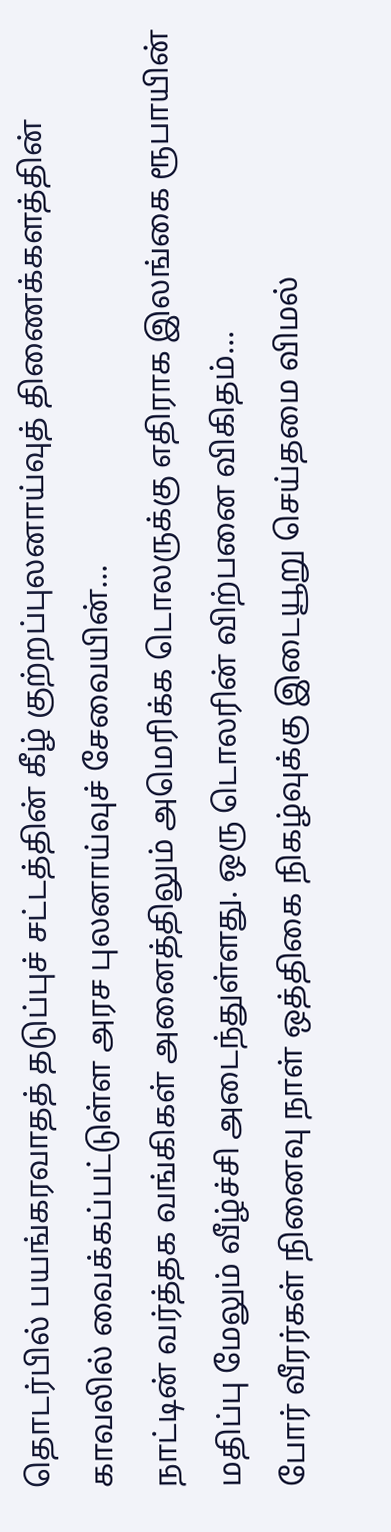தொடர்பில் பயங்கரவாதத் தடுப்புச் சட்டத்தின் கீழ் குற்றப்புலனாய்வுத் திணைக்களத்தின் காவலில் வைக்கப்பட்டுள்ள அரச புலனாய்வுச் சேவையின்...
நாட்டின் வர்த்தக வங்கிகள் அனைத்திலும் அமெரிக்க டொலருக்கு எதிராக இலங்கை ரூபாயின் மதிப்பு மேலும் வீழ்ச்சி அடைந்துள்ளது. ஒரு டொலரின் விற்பனை விகிதம்...
போர் வீரர்கள் நினைவு நாள் ஒத்திகை நிகழ்வுக்கு இடையூறு செய்தமை விமல்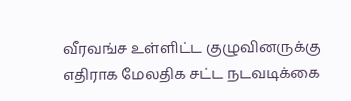வீரவங்ச உள்ளிட்ட குழுவினருக்கு எதிராக மேலதிக சட்ட நடவடிக்கை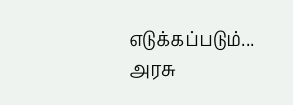எடுக்கப்படும்...
அரசு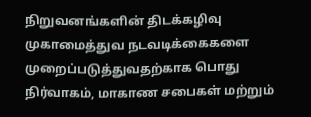நிறுவனங்களின் திடக்கழிவு முகாமைத்துவ நடவடிக்கைகளை முறைப்படுத்துவதற்காக பொது நிர்வாகம், மாகாண சபைகள் மற்றும்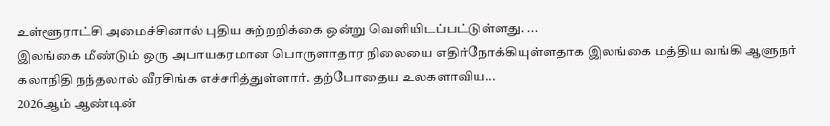உள்ளூராட்சி அமைச்சினால் புதிய சுற்றறிக்கை ஒன்று வெளியிடப்பட்டுள்ளது. ...
இலங்கை மீண்டும் ஒரு அபாயகரமான பொருளாதார நிலையை எதிர்நோக்கியுள்ளதாக இலங்கை மத்திய வங்கி ஆளுநர் கலாநிதி நந்தலால் வீரசிங்க எச்சரித்துள்ளார். தற்போதைய உலகளாவிய...
2026ஆம் ஆண்டின்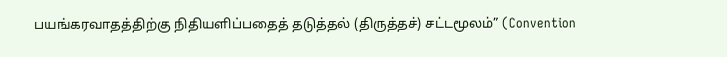பயங்கரவாதத்திற்கு நிதியளிப்பதைத் தடுத்தல் (திருத்தச்) சட்டமூலம்” (Convention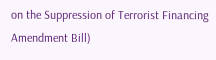on the Suppression of Terrorist Financing Amendment Bill)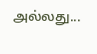அல்லது...